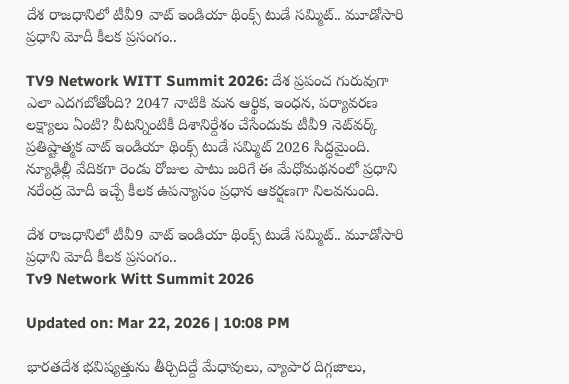దేశ రాజధానిలో టీవీ9 వాట్ ఇండియా థింక్స్ టుడే సమ్మిట్.. మూడోసారి ప్రధాని మోదీ కీలక ప్రసంగం..

TV9 Network WITT Summit 2026: దేశ ప్రపంచ గురువుగా ఎలా ఎదగబోతోంది? 2047 నాటికి మన ఆర్థిక, ఇంధన, పర్యావరణ లక్ష్యాలు ఏంటి? వీటన్నింటికీ దిశానిర్దేశం చేసేందుకు టీవీ9 నెట్‌వర్క్ ప్రతిష్టాత్మక వాట్ ఇండియా థింక్స్ టుడే సమ్మిట్ 2026 సిద్ధమైంది. న్యూఢిల్లీ వేదికగా రెండు రోజుల పాటు జరిగే ఈ మేధోమథనంలో ప్రధాని నరేంద్ర మోదీ ఇచ్చే కీలక ఉపన్యాసం ప్రధాన ఆకర్షణగా నిలవనుంది.

దేశ రాజధానిలో టీవీ9 వాట్ ఇండియా థింక్స్ టుడే సమ్మిట్.. మూడోసారి ప్రధాని మోదీ కీలక ప్రసంగం..
Tv9 Network Witt Summit 2026

Updated on: Mar 22, 2026 | 10:08 PM

భారతదేశ భవిష్యత్తును తీర్చిదిద్దే మేధావులు, వ్యాపార దిగ్గజాలు,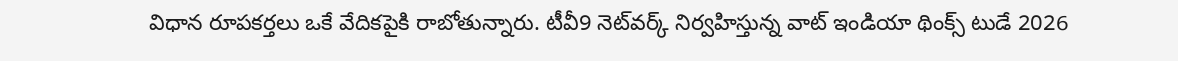విధాన రూపకర్తలు ఒకే వేదికపైకి రాబోతున్నారు. టీవీ9 నెట్‌వర్క్ నిర్వహిస్తున్న వాట్ ఇండియా థింక్స్ టుడే 2026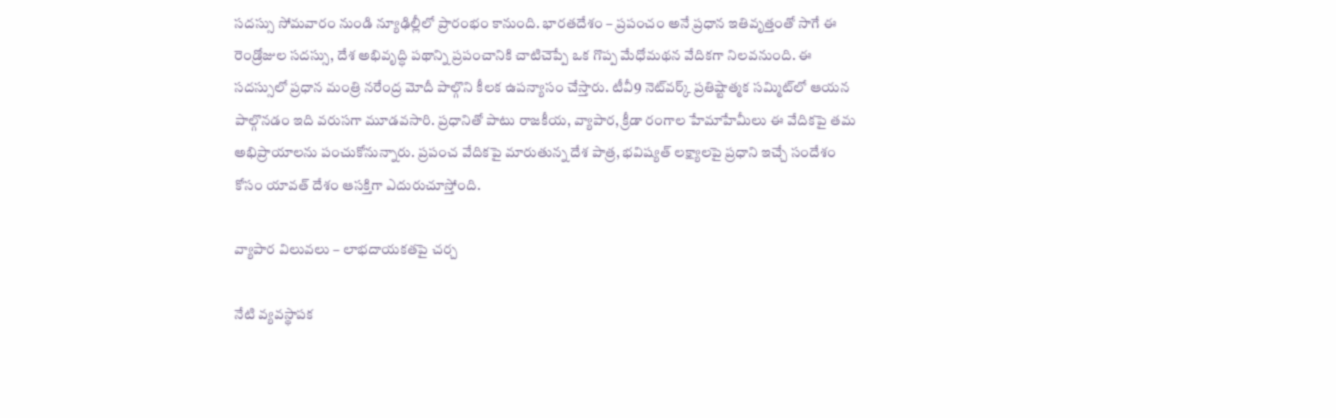సదస్సు సోమవారం నుండి న్యూఢిల్లీలో ప్రారంభం కానుంది. భారతదేశం – ప్రపంచం అనే ప్రధాన ఇతివృత్తంతో సాగే ఈ రెండ్రోజుల సదస్సు, దేశ అభివృద్ధి పథాన్ని ప్రపంచానికి చాటిచెప్పే ఒక గొప్ప మేధోమథన వేదికగా నిలవనుంది. ఈ సదస్సులో ప్రధాన మంత్రి నరేంద్ర మోదీ పాల్గొని కీలక ఉపన్యాసం చేస్తారు. టీవీ9 నెట్‌వర్క్ ప్రతిష్టాత్మక సమ్మిట్‌లో ఆయన పాల్గొనడం ఇది వరుసగా మూడవసారి. ప్రధానితో పాటు రాజకీయ, వ్యాపార, క్రీడా రంగాల హేమాహేమీలు ఈ వేదికపై తమ అభిప్రాయాలను పంచుకోనున్నారు. ప్రపంచ వేదికపై మారుతున్న దేశ పాత్ర, భవిష్యత్ లక్ష్యాలపై ప్రధాని ఇచ్చే సందేశం కోసం యావత్ దేశం ఆసక్తిగా ఎదురుచూస్తోంది.

వ్యాపార విలువలు – లాభదాయకతపై చర్చ

నేటి వ్యవస్థాపక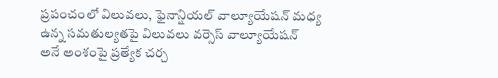ప్రపంచంలో విలువలు, ఫైనాన్షియల్ వాల్యూయేషన్ మధ్య ఉన్న సమతుల్యతపై విలువలు వర్సెస్ వాల్యూయేషన్ అనే అంశంపై ప్రత్యేక చర్చ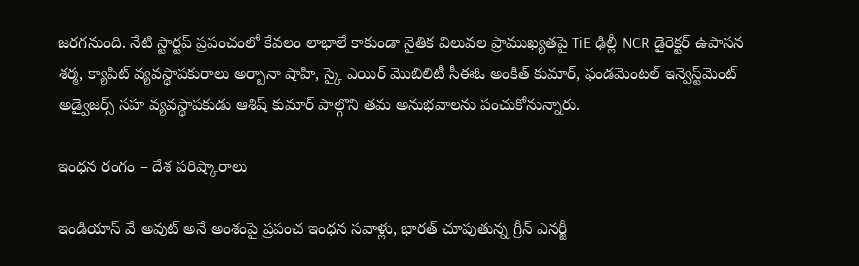జరగనుంది. నేటి స్టార్టప్ ప్రపంచంలో కేవలం లాభాలే కాకుండా నైతిక విలువల ప్రాముఖ్యతపై TiE ఢిల్లీ NCR డైరెక్టర్ ఉపాసన శర్మ, క్యాపిట్ వ్యవస్థాపకురాలు అర్బానా షాహి, స్కై ఎయిర్ మొబిలిటీ సీఈఓ అంకిత్ కుమార్, ఫండమెంటల్ ఇన్వెస్ట్‌మెంట్ అడ్వైజర్స్ సహ వ్యవస్థాపకుడు ఆశిష్ కుమార్ పాల్గొని తమ అనుభవాలను పంచుకోనున్నారు.

ఇంధన రంగం – దేశ పరిష్కారాలు

ఇండియాస్ వే అవుట్ అనే అంశంపై ప్రపంచ ఇంధన సవాళ్లు, భారత్ చూపుతున్న గ్రీన్ ఎనర్జీ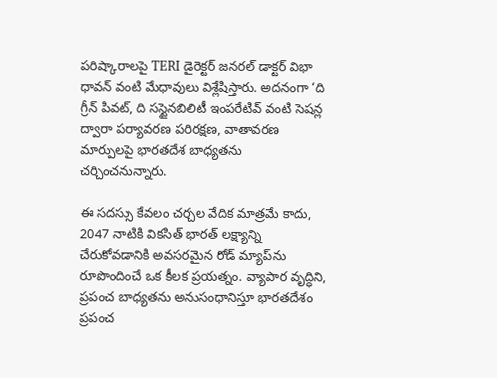పరిష్కారాలపై TERI డైరెక్టర్ జనరల్ డాక్టర్ విభా ధావన్ వంటి మేధావులు విశ్లేషిస్తారు. అదనంగా ‘ది గ్రీన్ పివట్, ది సస్టైనబిలిటీ ఇంపరేటివ్ వంటి సెషన్ల ద్వారా పర్యావరణ పరిరక్షణ, వాతావరణ మార్పులపై భారతదేశ బాధ్యతను చర్చించనున్నారు.

ఈ సదస్సు కేవలం చర్చల వేదిక మాత్రమే కాదు, 2047 నాటికి వికసిత్ భారత్ లక్ష్యాన్ని చేరుకోవడానికి అవసరమైన రోడ్ మ్యాప్‌ను రూపొందించే ఒక కీలక ప్రయత్నం. వ్యాపార వృద్ధిని, ప్రపంచ బాధ్యతను అనుసంధానిస్తూ భారతదేశం ప్రపంచ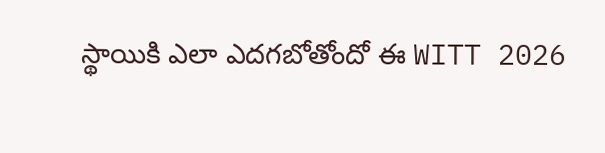స్థాయికి ఎలా ఎదగబోతోందో ఈ WITT 2026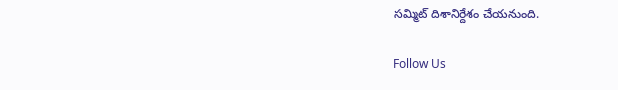సమ్మిట్ దిశానిర్దేశం చేయనుంది.

Follow Us